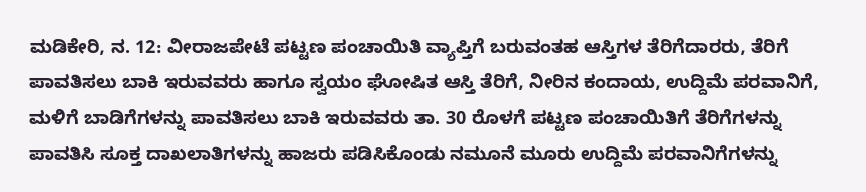ಮಡಿಕೇರಿ, ನ. 12: ವೀರಾಜಪೇಟೆ ಪಟ್ಟಣ ಪಂಚಾಯಿತಿ ವ್ಯಾಪ್ತಿಗೆ ಬರುವಂತಹ ಆಸ್ತಿಗಳ ತೆರಿಗೆದಾರರು, ತೆರಿಗೆ ಪಾವತಿಸಲು ಬಾಕಿ ಇರುವವರು ಹಾಗೂ ಸ್ವಯಂ ಘೋಷಿತ ಆಸ್ತಿ ತೆರಿಗೆ, ನೀರಿನ ಕಂದಾಯ, ಉದ್ದಿಮೆ ಪರವಾನಿಗೆ, ಮಳಿಗೆ ಬಾಡಿಗೆಗಳನ್ನು ಪಾವತಿಸಲು ಬಾಕಿ ಇರುವವರು ತಾ. 30 ರೊಳಗೆ ಪಟ್ಟಣ ಪಂಚಾಯಿತಿಗೆ ತೆರಿಗೆಗಳನ್ನು ಪಾವತಿಸಿ ಸೂಕ್ತ ದಾಖಲಾತಿಗಳನ್ನು ಹಾಜರು ಪಡಿಸಿಕೊಂಡು ನಮೂನೆ ಮೂರು ಉದ್ದಿಮೆ ಪರವಾನಿಗೆಗಳನ್ನು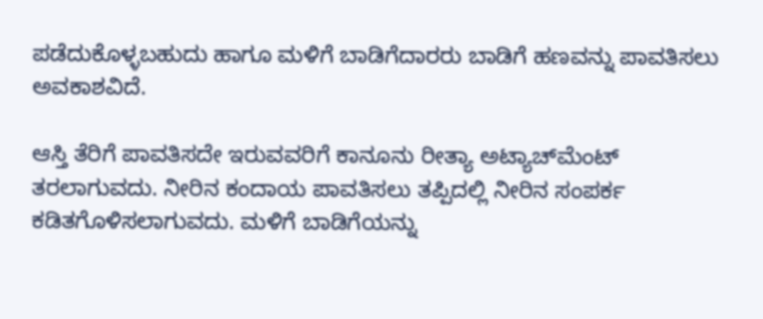ಪಡೆದುಕೊಳ್ಳಬಹುದು ಹಾಗೂ ಮಳಿಗೆ ಬಾಡಿಗೆದಾರರು ಬಾಡಿಗೆ ಹಣವನ್ನು ಪಾವತಿಸಲು ಅವಕಾಶವಿದೆ.

ಆಸ್ತಿ ತೆರಿಗೆ ಪಾವತಿಸದೇ ಇರುವವರಿಗೆ ಕಾನೂನು ರೀತ್ಯಾ ಅಟ್ಯಾಚ್‍ಮೆಂಟ್ ತರಲಾಗುವದು. ನೀರಿನ ಕಂದಾಯ ಪಾವತಿಸಲು ತಪ್ಪಿದಲ್ಲಿ ನೀರಿನ ಸಂಪರ್ಕ ಕಡಿತಗೊಳಿಸಲಾಗುವದು. ಮಳಿಗೆ ಬಾಡಿಗೆಯನ್ನು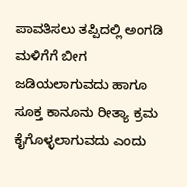ಪಾವತಿಸಲು ತಪ್ಪಿದಲ್ಲಿ ಅಂಗಡಿ ಮಳಿಗೆಗೆ ಬೀಗ ಜಡಿಯಲಾಗುವದು ಹಾಗೂ ಸೂಕ್ತ ಕಾನೂನು ರೀತ್ಯಾ ಕ್ರಮ ಕೈಗೊಳ್ಳಲಾಗುವದು ಎಂದು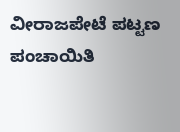ವೀರಾಜಪೇಟೆ ಪಟ್ಟಣ ಪಂಚಾಯಿತಿ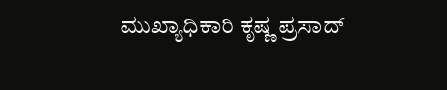ಮುಖ್ಯಾಧಿಕಾರಿ ಕೃಷ್ಣ ಪ್ರಸಾದ್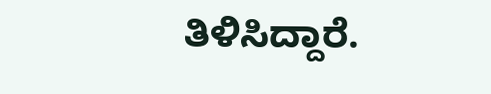ತಿಳಿಸಿದ್ದಾರೆ.